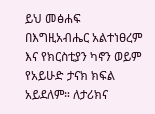ይህ መፅሐፍ በእግዚአብሔር አልተነፀረም እና የክርስቲያን ካኖን ወይም የአይሁድ ታናክ ክፍል አይደለም። ለታሪክና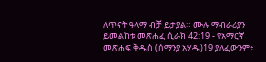ለጥናት ዓላማ ብቻ ይታያል። ሙሉ ማብራሪያን ይመልከቱ መጽሐፈ ሲራክ 42:19 - የአማርኛ መጽሐፍ ቅዱስ (ሰማንያ አሃዱ)19 ያለፈውንም፥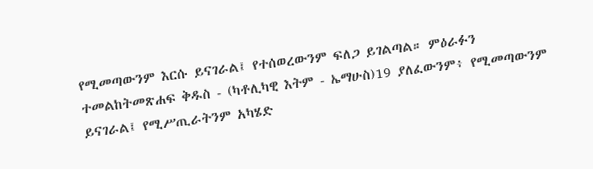የሚመጣውንም እርሱ ይናገራል፤ የተሰወረውንም ፍለጋ ይገልጣል። ምዕራፉን ተመልከትመጽሐፍ ቅዱስ - (ካቶሊካዊ እትም - ኤማሁስ)19 ያለፈውንም፥ የሚመጣውንም ይናገራል፤ የሚሥጢራትንም አካሄድ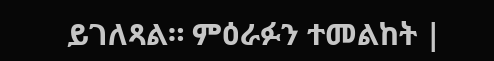ይገለጻል። ምዕራፉን ተመልከት |